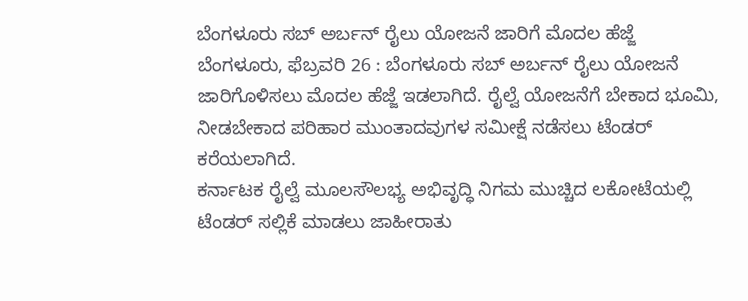ಬೆಂಗಳೂರು ಸಬ್ ಅರ್ಬನ್ ರೈಲು ಯೋಜನೆ ಜಾರಿಗೆ ಮೊದಲ ಹೆಜ್ಜೆ
ಬೆಂಗಳೂರು, ಫೆಬ್ರವರಿ 26 : ಬೆಂಗಳೂರು ಸಬ್ ಅರ್ಬನ್ ರೈಲು ಯೋಜನೆ ಜಾರಿಗೊಳಿಸಲು ಮೊದಲ ಹೆಜ್ಜೆ ಇಡಲಾಗಿದೆ. ರೈಲ್ವೆ ಯೋಜನೆಗೆ ಬೇಕಾದ ಭೂಮಿ, ನೀಡಬೇಕಾದ ಪರಿಹಾರ ಮುಂತಾದವುಗಳ ಸಮೀಕ್ಷೆ ನಡೆಸಲು ಟೆಂಡರ್ ಕರೆಯಲಾಗಿದೆ.
ಕರ್ನಾಟಕ ರೈಲ್ವೆ ಮೂಲಸೌಲಭ್ಯ ಅಭಿವೃದ್ಧಿ ನಿಗಮ ಮುಚ್ಚಿದ ಲಕೋಟೆಯಲ್ಲಿ ಟೆಂಡರ್ ಸಲ್ಲಿಕೆ ಮಾಡಲು ಜಾಹೀರಾತು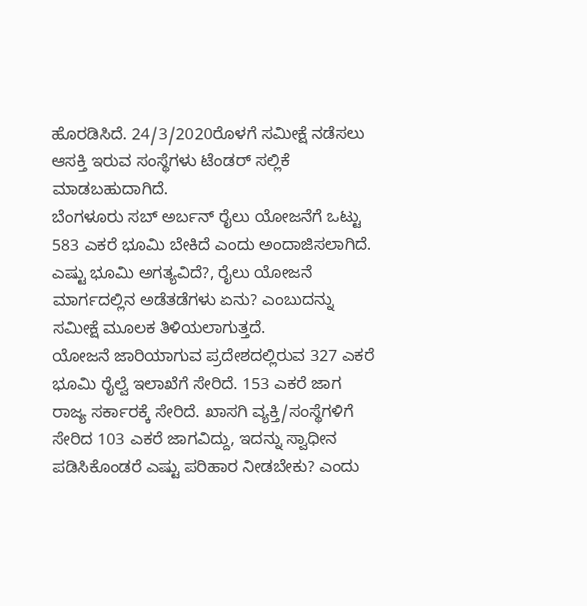ಹೊರಡಿಸಿದೆ. 24/3/2020ರೊಳಗೆ ಸಮೀಕ್ಷೆ ನಡೆಸಲು ಆಸಕ್ತಿ ಇರುವ ಸಂಸ್ಥೆಗಳು ಟೆಂಡರ್ ಸಲ್ಲಿಕೆ ಮಾಡಬಹುದಾಗಿದೆ.
ಬೆಂಗಳೂರು ಸಬ್ ಅರ್ಬನ್ ರೈಲು ಯೋಜನೆಗೆ ಒಟ್ಟು 583 ಎಕರೆ ಭೂಮಿ ಬೇಕಿದೆ ಎಂದು ಅಂದಾಜಿಸಲಾಗಿದೆ. ಎಷ್ಟು ಭೂಮಿ ಅಗತ್ಯವಿದೆ?, ರೈಲು ಯೋಜನೆ ಮಾರ್ಗದಲ್ಲಿನ ಅಡೆತಡೆಗಳು ಏನು? ಎಂಬುದನ್ನು ಸಮೀಕ್ಷೆ ಮೂಲಕ ತಿಳಿಯಲಾಗುತ್ತದೆ.
ಯೋಜನೆ ಜಾರಿಯಾಗುವ ಪ್ರದೇಶದಲ್ಲಿರುವ 327 ಎಕರೆ ಭೂಮಿ ರೈಲ್ವೆ ಇಲಾಖೆಗೆ ಸೇರಿದೆ. 153 ಎಕರೆ ಜಾಗ ರಾಜ್ಯ ಸರ್ಕಾರಕ್ಕೆ ಸೇರಿದೆ. ಖಾಸಗಿ ವ್ಯಕ್ತಿ/ಸಂಸ್ಥೆಗಳಿಗೆ ಸೇರಿದ 103 ಎಕರೆ ಜಾಗವಿದ್ದು, ಇದನ್ನು ಸ್ವಾಧೀನ ಪಡಿಸಿಕೊಂಡರೆ ಎಷ್ಟು ಪರಿಹಾರ ನೀಡಬೇಕು? ಎಂದು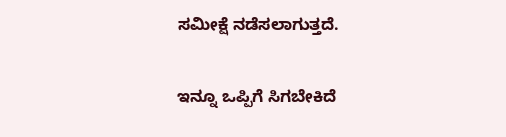ಸಮೀಕ್ಷೆ ನಡೆಸಲಾಗುತ್ತದೆ.

ಇನ್ನೂ ಒಪ್ಪಿಗೆ ಸಿಗಬೇಕಿದೆ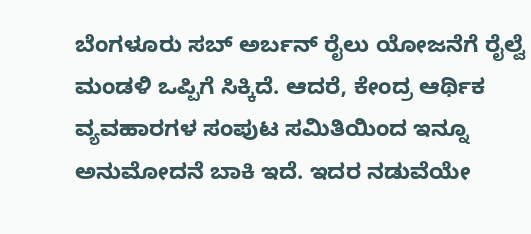ಬೆಂಗಳೂರು ಸಬ್ ಅರ್ಬನ್ ರೈಲು ಯೋಜನೆಗೆ ರೈಲ್ವೆ ಮಂಡಳಿ ಒಪ್ಪಿಗೆ ಸಿಕ್ಕಿದೆ. ಆದರೆ, ಕೇಂದ್ರ ಆರ್ಥಿಕ ವ್ಯವಹಾರಗಳ ಸಂಪುಟ ಸಮಿತಿಯಿಂದ ಇನ್ನೂ ಅನುಮೋದನೆ ಬಾಕಿ ಇದೆ. ಇದರ ನಡುವೆಯೇ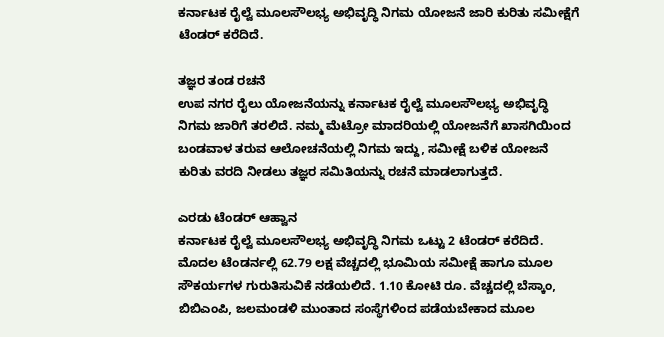ಕರ್ನಾಟಕ ರೈಲ್ವೆ ಮೂಲಸೌಲಭ್ಯ ಅಭಿವೃದ್ಧಿ ನಿಗಮ ಯೋಜನೆ ಜಾರಿ ಕುರಿತು ಸಮೀಕ್ಷೆಗೆ ಟೆಂಡರ್ ಕರೆದಿದೆ.

ತಜ್ಞರ ತಂಡ ರಚನೆ
ಉಪ ನಗರ ರೈಲು ಯೋಜನೆಯನ್ನು ಕರ್ನಾಟಕ ರೈಲ್ವೆ ಮೂಲಸೌಲಭ್ಯ ಅಭಿವೃದ್ಧಿ ನಿಗಮ ಜಾರಿಗೆ ತರಲಿದೆ. ನಮ್ಮ ಮೆಟ್ರೋ ಮಾದರಿಯಲ್ಲಿ ಯೋಜನೆಗೆ ಖಾಸಗಿಯಿಂದ ಬಂಡವಾಳ ತರುವ ಆಲೋಚನೆಯಲ್ಲಿ ನಿಗಮ ಇದ್ದು, ಸಮೀಕ್ಷೆ ಬಳಿಕ ಯೋಜನೆ ಕುರಿತು ವರದಿ ನೀಡಲು ತಜ್ಞರ ಸಮಿತಿಯನ್ನು ರಚನೆ ಮಾಡಲಾಗುತ್ತದೆ.

ಎರಡು ಟೆಂಡರ್ ಆಹ್ವಾನ
ಕರ್ನಾಟಕ ರೈಲ್ವೆ ಮೂಲಸೌಲಭ್ಯ ಅಭಿವೃದ್ಧಿ ನಿಗಮ ಒಟ್ಟು 2 ಟೆಂಡರ್ ಕರೆದಿದೆ. ಮೊದಲ ಟೆಂಡರ್ನಲ್ಲಿ 62.79 ಲಕ್ಷ ವೆಚ್ಚದಲ್ಲಿ ಭೂಮಿಯ ಸಮೀಕ್ಷೆ ಹಾಗೂ ಮೂಲ ಸೌಕರ್ಯಗಳ ಗುರುತಿಸುವಿಕೆ ನಡೆಯಲಿದೆ. 1.10 ಕೋಟಿ ರೂ. ವೆಚ್ಚದಲ್ಲಿ ಬೆಸ್ಕಾಂ, ಬಿಬಿಎಂಪಿ, ಜಲಮಂಡಳಿ ಮುಂತಾದ ಸಂಸ್ಥೆಗಳಿಂದ ಪಡೆಯಬೇಕಾದ ಮೂಲ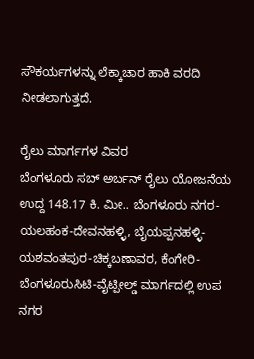ಸೌಕರ್ಯಗಳನ್ನು ಲೆಕ್ಕಾಚಾರ ಹಾಕಿ ವರದಿ ನೀಡಲಾಗುತ್ತದೆ.

ರೈಲು ಮಾರ್ಗಗಳ ವಿವರ
ಬೆಂಗಳೂರು ಸಬ್ ಅರ್ಬನ್ ರೈಲು ಯೋಜನೆಯ ಉದ್ದ 148.17 ಕಿ. ಮೀ.. ಬೆಂಗಳೂರು ನಗರ-ಯಲಹಂಕ-ದೇವನಹಳ್ಳಿ, ಬೈಯಪ್ಪನಹಳ್ಳಿ-ಯಶವಂತಪುರ-ಚಿಕ್ಕಬಣಾವರ, ಕೆಂಗೇರಿ-ಬೆಂಗಳೂರುಸಿಟಿ-ವೈಟ್ಪೀಲ್ಡ್ ಮಾರ್ಗದಲ್ಲಿ ಉಪ ನಗರ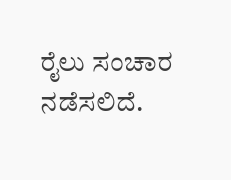ರೈಲು ಸಂಚಾರ ನಡೆಸಲಿದೆ.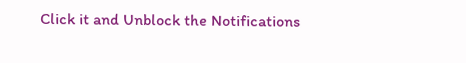Click it and Unblock the Notifications